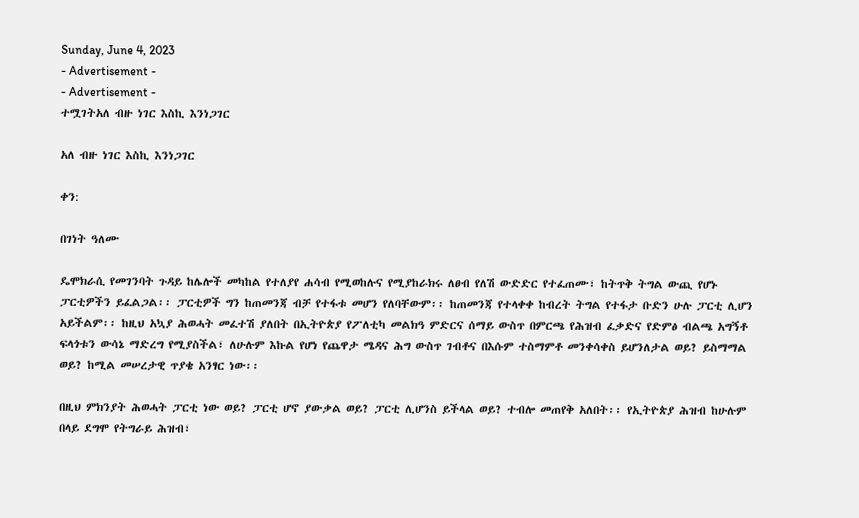Sunday, June 4, 2023
- Advertisement -
- Advertisement -
ተሟገትአለ ብዙ ነገር እስኪ እንነጋገር

አለ ብዙ ነገር እስኪ እንነጋገር

ቀን:

በገነት ዓለሙ

ዴሞክራሲ የመገንባት ጉዳይ ከሌሎች መካከል የተለያየ ሐሳብ የሚወከሉና የሚያከራክሩ ለፀብ የለሽ ውድድር የተፈጠሙ፣ ከትጥቅ ትግል ውጪ የሆኑ ፓርቲዎችን ይፈልጋል፡፡ ፓርቲዎች ግን ከጠመንጃ ብቻ የተፋቱ መሆን የለባቸውም፡፡ ከጠመንጃ የተላቀቀ ከብረት ትግል የተፋታ ቡድን ሁሉ ፓርቲ ሊሆን አይችልም፡፡ ከዚህ አኳያ ሕወሓት መፈተሽ ያለበት በኢትዮጵያ የፖለቲካ መልክዓ ምድርና ሰማይ ውስጥ በምርጫ የሕዝብ ፈቃድና የድምፅ ብልጫ አግኝቶ ፍላጎቱን ውሳኔ ማድረግ የሚያስችል፣ ለሁሉም እኩል የሆነ የጨዋታ ሜዳና ሕግ ውስጥ ገብቶና በእሱም ተስማምቶ መንቀሳቀስ ይሆንለታል ወይ? ይስማማል ወይ? ከሚል መሠረታዊ ጥያቄ አንፃር ነው፡፡

በዚህ ምክንያት ሕወሓት ፓርቲ ነው ወይ? ፓርቲ ሆኖ ያውቃል ወይ? ፓርቲ ሊሆንስ ይችላል ወይ? ተብሎ መጠየቅ አለበት፡፡ የኢትዮጵያ ሕዝብ ከሁሉም በላይ ደግሞ የትግራይ ሕዝብ፣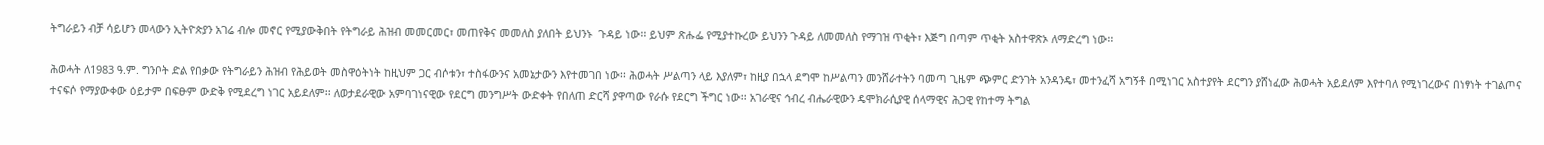ትግራይን ብቻ ሳይሆን መላውን ኢትዮጵያን አገሬ ብሎ መኖር የሚያውቅበት የትግራይ ሕዝብ መመርመር፣ መጠየቅና መመለስ ያለበት ይህንኑ  ጉዳይ ነው፡፡ ይህም ጽሑፌ የሚያተኩረው ይህንን ጉዳይ ለመመለስ የማገዝ ጥቂት፣ እጅግ በጣም ጥቂት አስተዋጽኦ ለማድረግ ነው፡፡

ሕወሓት ለ1983 ዓ.ም. ግንቦት ድል የበቃው የትግራይን ሕዝብ የሕይወት መስዋዕትነት ከዚህም ጋር ብሶቱን፣ ተስፋውንና አመኔታውን እየተመገበ ነው፡፡ ሕወሓት ሥልጣን ላይ እያለም፣ ከዚያ በኋላ ደግሞ ከሥልጣን መንሸራተትን ባመጣ ጊዜም ጭምር ድንገት አንዳንዴ፣ መተንፈሻ አግኝቶ በሚነገር አስተያየት ደርግን ያሸነፈው ሕወሓት አይደለም እየተባለ የሚነገረውና በነፃነት ተገልጦና ተናፍሶ የማያውቀው ዕይታም በፍፁም ውድቅ የሚደረግ ነገር አይደለም፡፡ ለወታደራዊው አምባገነናዊው የደርግ መንግሥት ውድቀት የበለጠ ድርሻ ያዋጣው የራሱ የደርግ ችግር ነው፡፡ አገራዊና ኅብረ ብሔራዊውን ዴሞክራሲያዊ ሰላማዊና ሕጋዊ የከተማ ትግል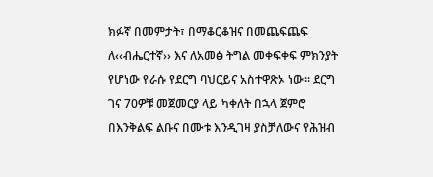ክፉኛ በመምታት፣ በማቆርቆዝና በመጨፍጨፍ ለ‹‹ብሔርተኛ›› እና ለአመፅ ትግል መቀፍቀፍ ምክንያት የሆነው የራሱ የደርግ ባህርይና አስተዋጽኦ ነው፡፡ ደርግ ገና 70ዎቹ መጀመርያ ላይ ካቀለት በኋላ ጀምሮ በእንቅልፍ ልቡና በሙቱ እንዲገዛ ያስቻለውና የሕዝብ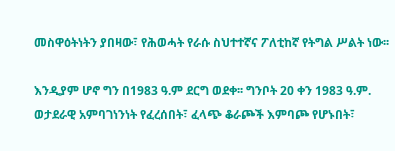መስዋዕትነትን ያበዛው፣ የሕወሓት የራሱ ስህተተኛና ፖለቲከኛ የትግል ሥልት ነው፡፡

እንዲያም ሆኖ ግን በ1983 ዓ.ም ደርግ ወደቀ፡፡ ግንቦት 20 ቀን 1983 ዓ.ም. ወታደራዊ አምባገነንነት የፈረሰበት፣ ፈላጭ ቆራጮች እምባጮ የሆኑበት፣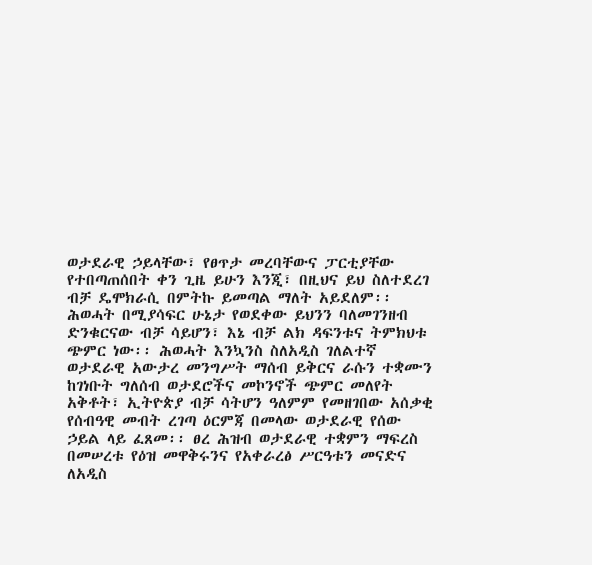ወታደራዊ ኃይላቸው፣ የፀጥታ መረባቸውና ፓርቲያቸው የተበጣጠሰበት ቀን ጊዜ ይሁን እንጂ፣ በዚህና ይህ ስለተደረገ ብቻ ዴሞክራሲ በምትኩ ይመጣል ማለት አይደለም፡፡ ሕወሓት በሚያሳፍር ሁኔታ የወደቀው ይህንን ባለመገንዘብ ድንቁርናው ብቻ ሳይሆን፣ እኔ ብቻ ልክ ዳፍንቱና ትምክህቱ ጭምር ነው፡፡ ሕወሓት እንኳንስ ስለአዲስ ገለልተኛ ወታደራዊ አውታረ መንግሥት ማሰብ ይቅርና ራሱን ተቋሙን ከገነቡት ግለሰብ ወታደሮችና መኮንኖች ጭምር መለየት አቅቶት፣ ኢትዮጵያ ብቻ ሳትሆን ዓለምም የመዘገበው አሰቃቂ የሰብዓዊ መብት ረገጣ ዕርምጃ በመላው ወታደራዊ የሰው ኃይል ላይ ፈጸመ፡፡ ፀረ ሕዝብ ወታደራዊ ተቋምን ማፍረስ በመሠረቱ የዕዝ መዋቅሩንና የአቀራረፅ ሥርዓቱን መናድና ለአዲስ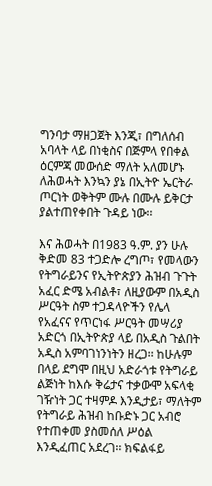ግንባታ ማዘጋጀት እንጂ፣ በግለሰብ አባላት ላይ በነቂስና በጅምላ የበቀል ዕርምጃ መውሰድ ማለት አለመሆኑ ለሕወሓት እንኳን ያኔ በኢትዮ ኤርትራ ጦርነት ወቅትም ሙሉ በሙሉ ይቅርታ ያልተጠየቀበት ጉዳይ ነው፡፡

እና ሕወሓት በ1983 ዓ.ም. ያን ሁሉ ቅድመ 83 ተጋድሎ ረግጦ፣ የመላውን የትግራይንና የኢትዮጵያን ሕዝብ ጉጉት አፈር ድሜ አብልቶ፣ ለዚያውም በአዲስ ሥርዓት ስም ተጋዳላዮችን የሌላ የአፈናና የጥርነፋ ሥርዓት መሣሪያ አድርጎ በኢትዮጵያ ላይ በአዲስ ጉልበት አዲስ አምባገነንነትን ዘረጋ፡፡ ከሁሉም በላይ ደግሞ በዚህ አድራጎቱ የትግራይ ልጅነት ከእሱ ቅሬታና ተቃውሞ አፍላቂ ገዥነት ጋር ተዛምዶ እንዲታይ፣ ማለትም የትግራይ ሕዝብ ከቡድኑ ጋር አብሮ የተጠቀመ ያስመሰለ ሥዕል እንዲፈጠር አደረገ፡፡ ክፍልፋይ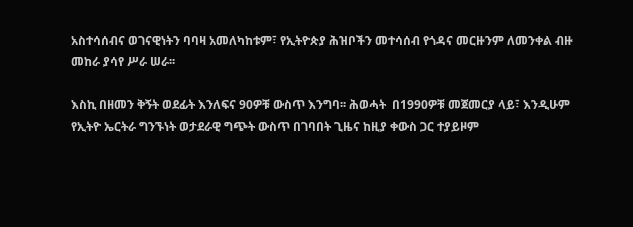አስተሳሰብና ወገናዊነትን ባባዛ አመለካከቱም፣ የኢትዮጵያ ሕዝቦችን መተሳሰብ የጎዳና መርዙንም ለመንቀል ብዙ መከራ ያሳየ ሥራ ሠራ፡፡

እስኪ በዘመን ቅኝት ወደፊት እንለፍና 90ዎቹ ውስጥ እንግባ፡፡ ሕወሓት  በ1990ዎቹ መጀመርያ ላይ፣ እንዲሁም የኢትዮ ኤርትራ ግንኙነት ወታደራዊ ግጭት ውስጥ በገባበት ጊዜና ከዚያ ቀውስ ጋር ተያይዞም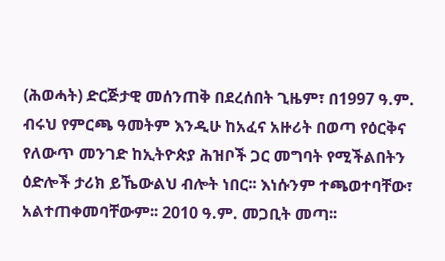(ሕወሓት) ድርጅታዊ መሰንጠቅ በደረሰበት ጊዜም፣ በ1997 ዓ.ም. ብሩህ የምርጫ ዓመትም እንዲሁ ከአፈና አዙሪት በወጣ የዕርቅና የለውጥ መንገድ ከኢትዮጵያ ሕዝቦች ጋር መግባት የሚችልበትን ዕድሎች ታሪክ ይኼውልህ ብሎት ነበር፡፡ እነሱንም ተጫወተባቸው፣ አልተጠቀመባቸውም፡፡ 2010 ዓ.ም. መጋቢት መጣ፡፡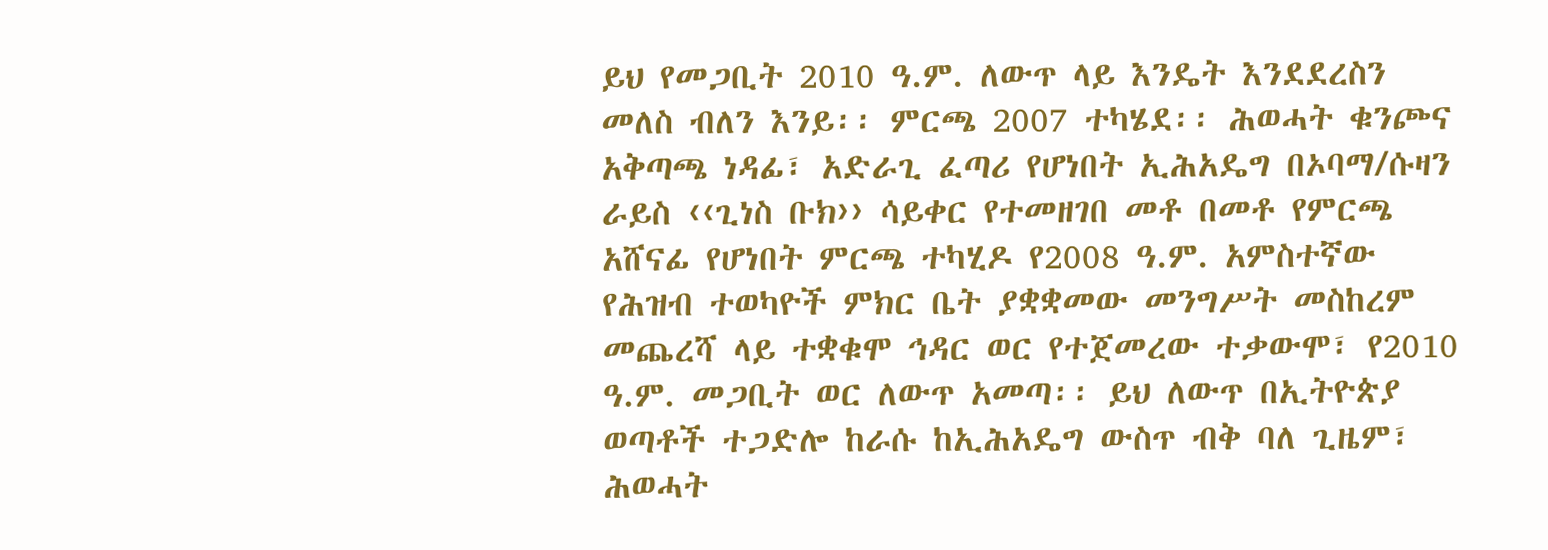ይህ የመጋቢት 2010 ዓ.ም. ለውጥ ላይ እንዴት እንደደረስን መለስ ብለን እንይ፡፡ ምርጫ 2007 ተካሄደ፡፡ ሕወሓት ቁንጮና አቅጣጫ ነዳፊ፣ አድራጊ ፈጣሪ የሆነበት ኢሕአዴግ በኦባማ/ሱዛን ራይስ ‹‹ጊነስ ቡክ›› ሳይቀር የተመዘገበ መቶ በመቶ የምርጫ አሸናፊ የሆነበት ምርጫ ተካሂዶ የ2008 ዓ.ም. አምስተኛው የሕዝብ ተወካዮች ምክር ቤት ያቋቋመው መንግሥት መስከረም መጨረሻ ላይ ተቋቁሞ ኅዳር ወር የተጀመረው ተቃውሞ፣ የ2010 ዓ.ም. መጋቢት ወር ለውጥ አመጣ፡፡ ይህ ለውጥ በኢትዮጵያ ወጣቶች ተጋድሎ ከራሱ ከኢሕአዴግ ውስጥ ብቅ ባለ ጊዜም፣ ሕወሓት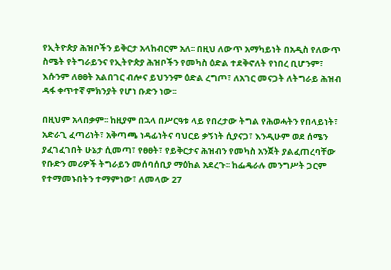የኢትዮጵያ ሕዝቦችን ይቅርታ አላከብርም አለ፡፡ በዚህ ለውጥ አማካይነት በአዲስ የለውጥ ስሜት የትግራይንና የኢትዮጵያ ሕዝቦችን የመካስ ዕድል ተደቅኖለት የነበረ ቢሆንም፣ እሱንም ለፀፀት አልበገር ብሎና ይህንንም ዕድል ረግጦ፣ ለአገር መናጋት ለትግራይ ሕዝብ ዳፋ ቀጥተኛ ምክንያት የሆነ ቡድን ነው፡፡

በዚህም አላበቃም፡፡ ከዚያም በኋላ በሥርዓቱ ላይ የበረታው ትግል የሕወሓትን የበላይነት፣ አድራጊ ፈጣሪነት፣ አቅጣጫ ነዳፊነትና ባህርይ ቃኝነት ሲያናጋ፣ እንዲሁም ወደ ሰሜን ያፈገፈገበት ሁኔታ ሲመጣ፣ የፀፀት፣ የይቅርታና ሕዝብን የመካስ አንጀት ያልፈጠረባቸው የቡድን መሪዎች ትግራይን መሰባሰቢያ ማዕከል አደረጉ፡፡ ከፌዴራሉ መንግሥት ጋርም የተማመኑበትን ተማምነው፣ ለመላው 27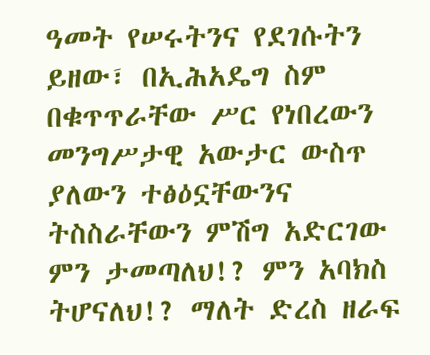ዓመት የሠሩትንና የደገሱትን ይዘው፣ በኢሕአዴግ ስም በቁጥጥራቸው ሥር የነበረውን መንግሥታዊ አውታር ውስጥ ያለውን ተፅዕኗቸውንና ትስስራቸውን ምሽግ አድርገው ምን ታመጣለህ!? ምን አባክስ ትሆናለህ!? ማለት ድረስ ዘራፍ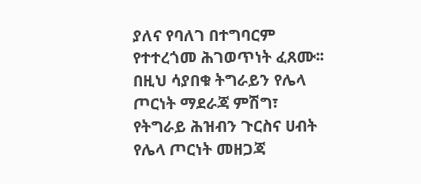ያለና የባለገ በተግባርም የተተረጎመ ሕገወጥነት ፈጸሙ፡፡ በዚህ ሳያበቁ ትግራይን የሌላ ጦርነት ማደራጃ ምሽግ፣ የትግራይ ሕዝብን ጉርስና ሀብት የሌላ ጦርነት መዘጋጃ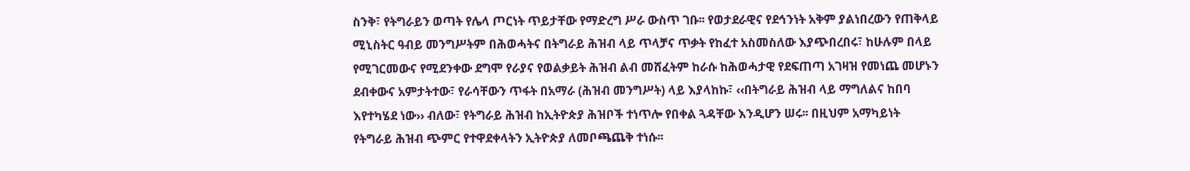ስንቅ፣ የትግራይን ወጣት የሌላ ጦርነት ጥይታቸው የማድረግ ሥራ ውስጥ ገቡ፡፡ የወታደራዊና የደኅንነት አቅም ያልነበረውን የጠቅላይ ሚኒስትር ዓብይ መንግሥትም በሕወሓትና በትግራይ ሕዝብ ላይ ጥላቻና ጥቃት የከፈተ አስመስለው እያጭበረበሩ፣ ከሁሉም በላይ የሚገርመውና የሚደንቀው ደግሞ የራያና የወልቃይት ሕዝብ ልብ መሸፈትም ከራሱ ከሕወሓታዊ የደፍጠጣ አገዛዝ የመነጨ መሆኑን ደብቀውና አምታትተው፣ የራሳቸውን ጥፋት በአማራ (ሕዝብ መንግሥት) ላይ እያላከኩ፣ ‹‹በትግራይ ሕዝብ ላይ ማግለልና ከበባ እየተካሄደ ነው›› ብለው፣ የትግራይ ሕዝብ ከኢትዮጵያ ሕዝቦች ተነጥሎ የበቀል ጓዳቸው እንዲሆን ሠሩ፡፡ በዚህም አማካይነት የትግራይ ሕዝብ ጭምር የተዋደቀላትን ኢትዮጵያ ለመቦጫጨቅ ተነሱ፡፡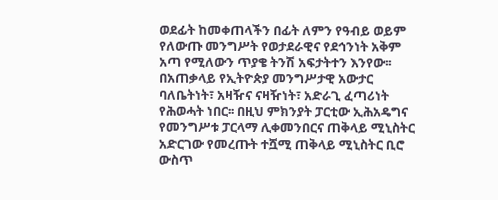ወደፊት ከመቀጠላችን በፊት ለምን የዓብይ ወይም የለውጡ መንግሥት የወታደራዊና የደኅንነት አቅም አጣ የሚለውን ጥያቄ ትንሽ አፍታትተን እንየው፡፡ በአጠቃላይ የኢትዮጵያ መንግሥታዊ አውታር ባለቤትነት፣ አዛዥና ናዛዥነት፣ አድራጊ ፈጣሪነት የሕወሓት ነበር፡፡ በዚህ ምክንያት ፓርቲው ኢሕአዴግና የመንግሥቱ ፓርላማ ሊቀመንበርና ጠቅላይ ሚኒስትር አድርገው የመረጡት ተሿሚ ጠቅላይ ሚኒስትር ቢሮ ውስጥ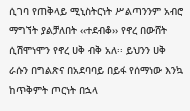ሲገባ የጠቅላይ ሚኒስትርነት ሥልጣንንም አብሮ ማግኘት ያልቻለበት ‹‹ተደብቆ›› የኖረ በውሸት ሲሽሞነሞን የኖረ ሀቅ ብቅ አለ፡፡ ይህንን ሀቅ ራሱን በግልጽና በአደባባይ በይፋ የሰማነው እንኳ ከጥቅምት ጦርነት በኋላ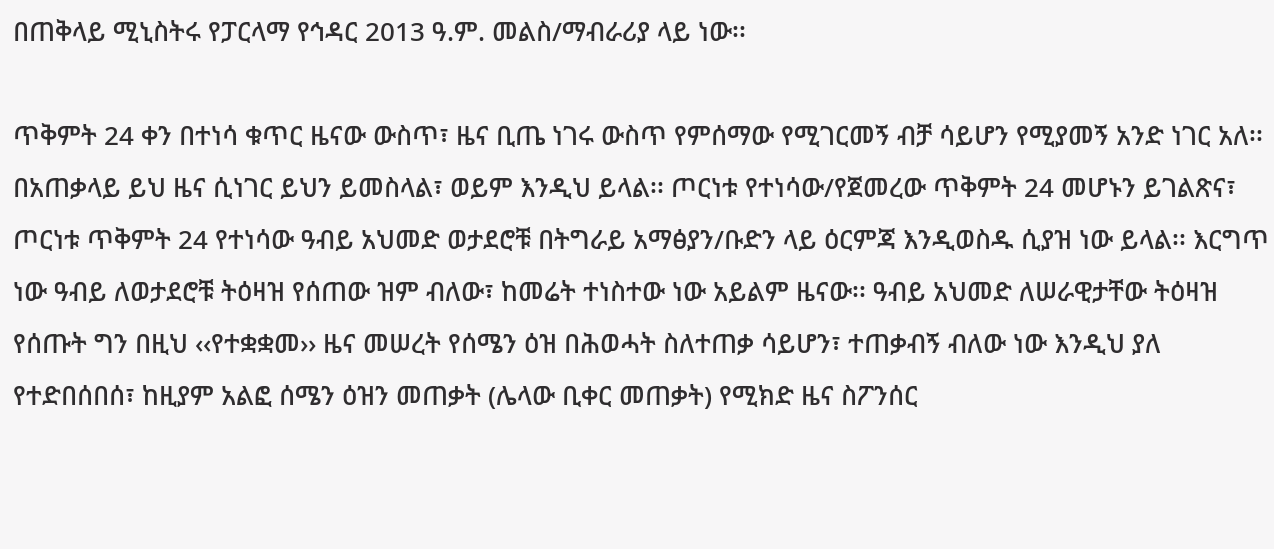በጠቅላይ ሚኒስትሩ የፓርላማ የኅዳር 2013 ዓ.ም. መልስ/ማብራሪያ ላይ ነው፡፡

ጥቅምት 24 ቀን በተነሳ ቁጥር ዜናው ውስጥ፣ ዜና ቢጤ ነገሩ ውስጥ የምሰማው የሚገርመኝ ብቻ ሳይሆን የሚያመኝ አንድ ነገር አለ፡፡ በአጠቃላይ ይህ ዜና ሲነገር ይህን ይመስላል፣ ወይም እንዲህ ይላል፡፡ ጦርነቱ የተነሳው/የጀመረው ጥቅምት 24 መሆኑን ይገልጽና፣ ጦርነቱ ጥቅምት 24 የተነሳው ዓብይ አህመድ ወታደሮቹ በትግራይ አማፅያን/ቡድን ላይ ዕርምጃ እንዲወስዱ ሲያዝ ነው ይላል፡፡ እርግጥ ነው ዓብይ ለወታደሮቹ ትዕዛዝ የሰጠው ዝም ብለው፣ ከመሬት ተነስተው ነው አይልም ዜናው፡፡ ዓብይ አህመድ ለሠራዊታቸው ትዕዛዝ የሰጡት ግን በዚህ ‹‹የተቋቋመ›› ዜና መሠረት የሰሜን ዕዝ በሕወሓት ስለተጠቃ ሳይሆን፣ ተጠቃብኝ ብለው ነው እንዲህ ያለ የተድበሰበሰ፣ ከዚያም አልፎ ሰሜን ዕዝን መጠቃት (ሌላው ቢቀር መጠቃት) የሚክድ ዜና ስፖንሰር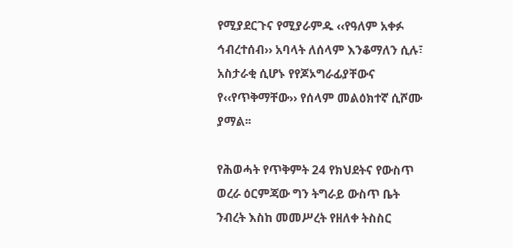የሚያደርጉና የሚያራምዱ ‹‹የዓለም አቀፉ ኅብረተሰብ›› አባላት ለሰላም እንቆማለን ሲሉ፣ አስታራቂ ሲሆኑ የየጆኦግራፊያቸውና የ‹‹የጥቅማቸው›› የሰላም መልዕክተኛ ሲሾሙ ያማል፡፡

የሕወሓት የጥቅምት 24 የክህደትና የውስጥ ወረራ ዕርምጃው ግን ትግራይ ውስጥ ቤት ንብረት እስከ መመሥረት የዘለቀ ትስስር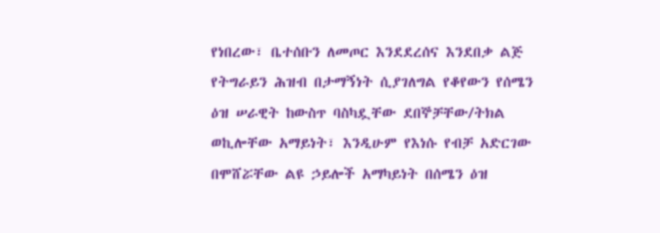የነበረው፣ ቤተሰቡን ለመጦር እንደደረሰና እንደበቃ ልጅ የትግራይን ሕዝብ በታማኝነት ሲያገለግል የቆየውን የሰሜን ዕዝ ሠራዊት ከውስጥ ባስካዷቸው ደበኞቻቸው/ትክል ወኪሎቸው አማይነት፣ እንዲሁም የእነሱ የብቻ አድርገው በሞሸሯቸው ልዩ ኃይሎች አማካይነት በሰሜን ዕዝ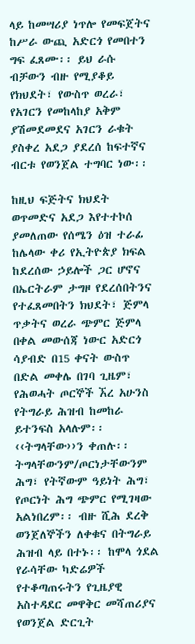ላይ ከመሣሪያ ነጥሎ የመፍጀትና ከሥራ ውጪ አድርጎ የመበተን ግፍ ፈጸሙ፡፡ ይህ ራሱ ብቻውን ብዙ የሚያቆይ የክህደት፣ የውስጥ ወረራ፣ የአገርን የመከላከያ አቅም ያሽመደመደና አገርን ራቁት ያስቀረ አደጋ ያደረሰ ከፍተኛና ብርቱ የወንጀል ተግባር ነው፡፡

ከዚህ ፍጅትና ክህደት ወጥመድና አደጋ እየተተኮሰ ያመለጠው የሰሜን ዕዝ ተራፊ ከሌላው ቀሪ የኢትዮጵያ ክፍል ከደረሰው ኃይሎች ጋር ሆኖና በኤርትራም ታግዞ የደረሰበትንና የተፈጸመበትን ክህደት፣ ጅምላ ጥቃትና ወረራ ጭምር ጅምላ በቀል መውሰጃ ነውር አድርጎ ሳያብድ በ15 ቀናት ውስጥ በድል መቀሌ በገባ ጊዜም፣ የሕወሓት ጦርኞች ኧረ አሁንስ የትግራይ ሕዝብ ከመከራ ይተንፍስ አላሉም፡፡ ‹‹ትግላቸው››ን ቀጠሉ፡፡ ትግላቸውንም/ጦርነታቸውንም ሕግ፣ የትኛውም ዓይነት ሕግ፣ የጦርነት ሕግ ጭምር የሚገዛው አልነበረም፡፡ ብዙ ሺሕ ደረቅ ወንጀለኞችን ለቀቁና በትግራይ ሕዝብ ላይ በተኑ፡፡ ከሞላ ጎደል የራሳቸው ካድሬዎች የተቆጣጠሩትን የጊዜያዊ አስተዳደር መዋቅር መሻጠሪያና የወንጀል ድርጊት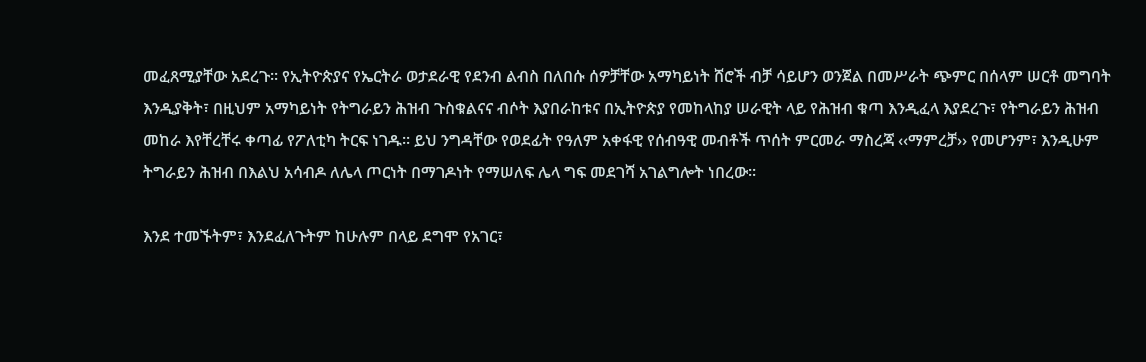መፈጸሚያቸው አደረጉ፡፡ የኢትዮጵያና የኤርትራ ወታደራዊ የደንብ ልብስ በለበሱ ሰዎቻቸው አማካይነት ሸሮች ብቻ ሳይሆን ወንጀል በመሥራት ጭምር በሰላም ሠርቶ መግባት እንዲያቅት፣ በዚህም አማካይነት የትግራይን ሕዝብ ጉስቁልናና ብሶት እያበራከቱና በኢትዮጵያ የመከላከያ ሠራዊት ላይ የሕዝብ ቁጣ እንዲፈላ እያደረጉ፣ የትግራይን ሕዝብ መከራ እየቸረቸሩ ቀጣፊ የፖለቲካ ትርፍ ነገዱ፡፡ ይህ ንግዳቸው የወደፊት የዓለም አቀፋዊ የሰብዓዊ መብቶች ጥሰት ምርመራ ማስረጃ ‹‹ማምረቻ›› የመሆንም፣ እንዲሁም ትግራይን ሕዝብ በእልህ አሳብዶ ለሌላ ጦርነት በማገዶነት የማሠለፍ ሌላ ግፍ መደገሻ አገልግሎት ነበረው፡፡

እንደ ተመኙትም፣ እንደፈለጉትም ከሁሉም በላይ ደግሞ የአገር፣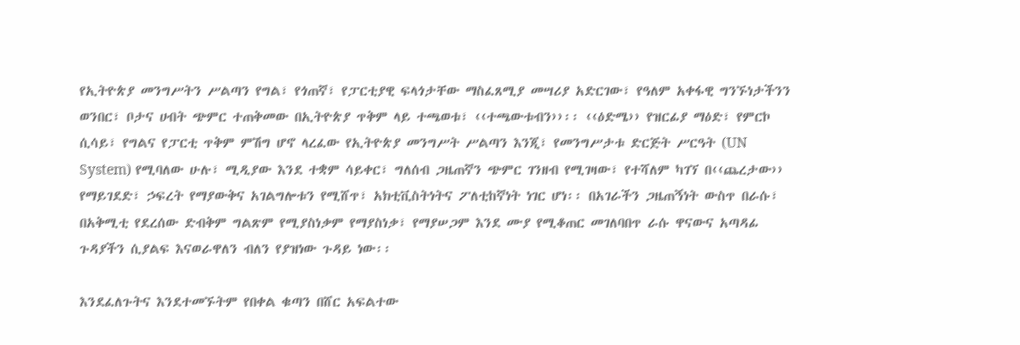የኢትዮጵያ መንግሥትን ሥልጣን የግል፣ የጎጠኛ፣ የፓርቲያዊ ፍላጎታቸው ማስፈጸሚያ መሣሪያ አድርገው፣ የዓለም አቀፋዊ ግንኙነታችንን ወንበር፣ ቦታና ሀብት ጭምር ተጠቅመው በኢትዮጵያ ጥቅም ላይ ተጫወቱ፣ ‹‹ተጫውቱብን››፡፡ ‹‹ዕድሜ›› የዝርፊያ ማዕድ፣ የምርኮ ሲሳይ፣ የግልና የፓርቲ ጥቅም ምሽግ ሆኖ ላረፈው የኢትዮጵያ መንግሥት ሥልጣን እንጂ፣ የመንግሥታቱ ድርጅት ሥርዓት (UN System) የሚባለው ሁሉ፣ ሚዲያው እንደ ተቋም ሳይቀር፣ ግለሰብ ጋዜጠኛን ጭምር ገንዘብ የሚገዛው፣ የተሻለም ካገኘ በ‹‹ጨረታው›› የማይገደድ፣ ኃፍረት የማያውቅና አገልግሎቱን የሚሸጥ፣ አክቲቪስትነትና ፖለቲከኛነት ነገር ሆነ፡፡ በአገራችን ጋዜጠኝነት ውስጥ በራሱ፣ በአቅሚቲ የደረሰው ድብቅም ግልጽም የሚያስነቃም የማያስነቃ፣ የማያሠጋም እንደ ሙያ የሚቆጠር መገለባበጥ ራሱ ዋናውና አጣዳፊ ጉዳያችን ሲያልፍ እናወራዋለን ብለን የያዝነው ጉዳይ ነው፡፡

እንደፈለጉትና እንደተመኙትም የበቀል ቁጣን በሸር አፍልተው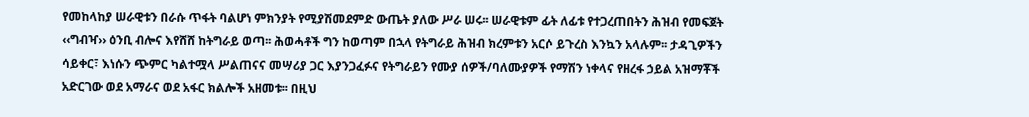የመከላከያ ሠራዊቱን በራሱ ጥፋት ባልሆነ ምክንያት የሚያሽመደምድ ውጤት ያለው ሥራ ሠሩ፡፡ ሠራዊቱም ፊት ለፊቱ የተጋረጠበትን ሕዝብ የመፍጀት ‹‹ግብዣ›› ዕንቢ ብሎና እየሸሸ ከትግራይ ወጣ፡፡ ሕወሓቶች ግን ከወጣም በኋላ የትግራይ ሕዝብ ክረምቱን አርሶ ይጉረስ እንኳን አላሉም፡፡ ታዳጊዎችን ሳይቀር፣ እነሱን ጭምር ካልተሟላ ሥልጠናና መሣሪያ ጋር እያንጋፈፉና የትግራይን የሙያ ሰዎች/ባለሙያዎች የማሽን ነቀላና የዘረፋ ኃይል አዝማቾች አድርገው ወደ አማራና ወደ አፋር ክልሎች አዘመቱ፡፡ በዚህ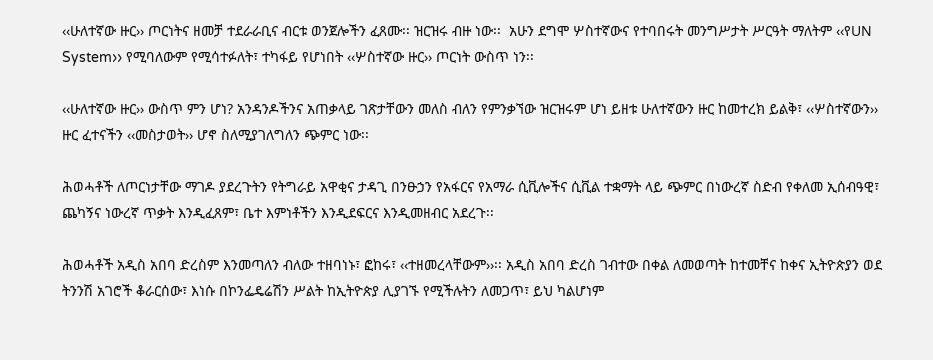‹‹ሁለተኛው ዙር›› ጦርነትና ዘመቻ ተደራራቢና ብርቱ ወንጀሎችን ፈጸሙ፡፡ ዝርዝሩ ብዙ ነው፡፡  አሁን ደግሞ ሦስተኛውና የተባበሩት መንግሥታት ሥርዓት ማለትም ‹‹የUN System›› የሚባለውም የሚሳተፉለት፣ ተካፋይ የሆነበት ‹‹ሦስተኛው ዙር›› ጦርነት ውስጥ ነን፡፡

‹‹ሁለተኛው ዙር›› ውስጥ ምን ሆነ? አንዳንዶችንና አጠቃላይ ገጽታቸውን መለስ ብለን የምንቃኘው ዝርዝሩም ሆነ ይዘቱ ሁለተኛውን ዙር ከመተረክ ይልቅ፣ ‹‹ሦስተኛውን›› ዙር ፈተናችን ‹‹መስታወት›› ሆኖ ስለሚያገለግለን ጭምር ነው፡፡

ሕወሓቶች ለጦርነታቸው ማገዶ ያደረጉትን የትግራይ አዋቂና ታዳጊ በንፁኃን የአፋርና የአማራ ሲቪሎችና ሲቪል ተቋማት ላይ ጭምር በነውረኛ ስድብ የቀለመ ኢሰብዓዊ፣ ጨካኝና ነውረኛ ጥቃት እንዲፈጸም፣ ቤተ እምነቶችን እንዲደፍርና እንዲመዘብር አደረጉ፡፡

ሕወሓቶች አዲስ አበባ ድረስም እንመጣለን ብለው ተዘባነኑ፣ ፎከሩ፣ ‹‹ተዘመረላቸውም››፡፡ አዲስ አበባ ድረስ ገብተው በቀል ለመወጣት ከተመቸና ከቀና ኢትዮጵያን ወደ ትንንሽ አገሮች ቆራርሰው፣ እነሱ በኮንፌዴሬሽን ሥልት ከኢትዮጵያ ሊያገኙ የሚችሉትን ለመጋጥ፣ ይህ ካልሆነም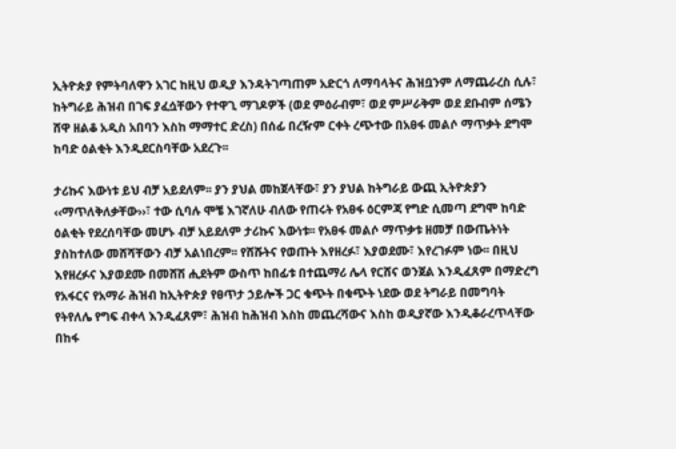ኢትዮጵያ የምትባለዋን አገር ከዚህ ወዲያ እንዳትገጣጠም አድርጎ ለማባላትና ሕዝቧንም ለማጨራረስ ሲሉ፣ ከትግራይ ሕዝብ በገፍ ያፈሷቸውን የተዋጊ ማገዶዎች (ወደ ምዕራብም፣ ወደ ምሥራቅም ወደ ደቡብም ሰሜን ሸዋ ዘልቆ አዲስ አበባን እስከ ማማተር ድረስ) በሰፊ በረዥም ርቀት ረጭተው በአፀፋ መልሶ ማጥቃት ደግሞ ከባድ ዕልቂት እንዲደርስባቸው አደረጉ፡፡

ታሪኩና እውነቱ ይህ ብቻ አይደለም፡፡ ያን ያህል መከጀላቸው፣ ያን ያህል ከትግራይ ውጪ ኢትዮጵያን ‹‹ማጥለቅለቃቸው››፣ ተው ሲባሉ ሞቼ እገኛለሁ ብለው የጠሩት የአፀፋ ዕርምጃ የግድ ሲመጣ ደግሞ ከባድ ዕልቂት የደረሰባቸው መሆኑ ብቻ አይደለም ታሪኩና እውነቱ፡፡ የአፀፋ መልሶ ማጥቃቱ ዘመቻ በውጤትነት ያስከተለው መሸሻቸውን ብቻ አልነበረም፡፡ የሸሹትና የወጡት እየዘረፉ፣ እያወደሙ፣ እየረገፉም ነው፡፡ በዚህ እየዘረፉና እያወደሙ በመሸሽ ሒደትም ውስጥ ከበፊቱ በተጨማሪ ሌላ የርሸና ወንጀል እንዲፈጸም በማድረግ የአፋርና የአማራ ሕዝብ ከኢትዮጵያ የፀጥታ ኃይሎች ጋር ቁጭት በቁጭት ነደው ወደ ትግራይ በመግባት የትየለሌ የግፍ ብቀላ እንዲፈጸም፣ ሕዝብ ከሕዝብ እስከ መጨረሻውና እስከ ወዲያኛው እንዲቆራረጥላቸው በከፋ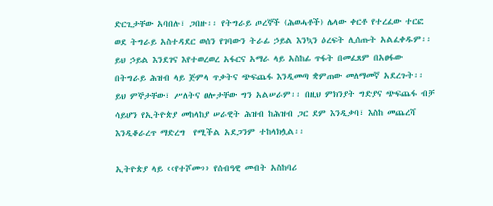ድርጊታቸው አባበሉ፣ ጋበዙ፡፡ የትግራይ ጦረኞች (ሕወሓቶች) ሌላው ቀርቶ የተረፈው ተርፎ ወደ ትግራይ አስተዳደር ወሰን የገባውን ትራፊ ኃይል እንኳን ዕረፍት ሊሰጡት አልፈቀዱም፡፡ ይህ ኃይል እንደገና እየተወረወረ አፋርና አማራ ላይ አስከፊ ጥፋት በመፈጸም በአፀፋው በትግራይ ሕዝብ ላይ ጅምላ ጥቃትና ጭፍጨፋ እንዲመጣ ቋምጠው መለማመኛ አደረጉት፡፡ ይህ ምኞታቸው፣ ሥለትና ፀሎታቸው ግን አልሠራም፡፡ በዚህ ምክንያት ግድያና ጭፍጨፋ ብቻ ሳይሆን የኢትዮጵያ መከላከያ ሠራዊት ሕዝብ ከሕዝብ ጋር ደም እንዲቃባ፣ እስከ መጨረሻ እንዲቆራረጥ ማድረግ  የሚችል አደጋንም ተከላክሏል፡፡

ኢትዮጵያ ላይ ‹‹የተሾሙ›› የሰብዓዊ መብት አስከባሪ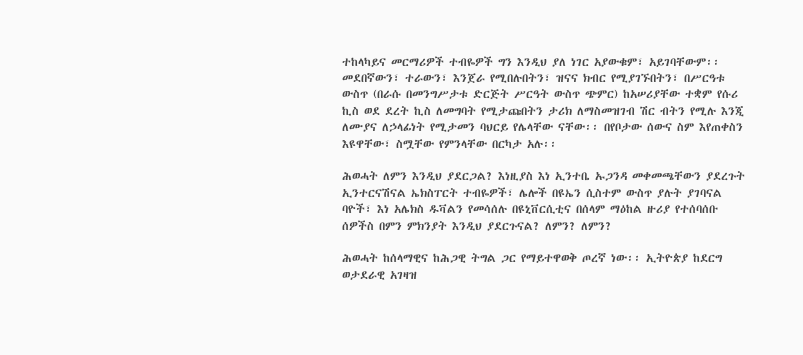ተከላካይና መርማሪዎች ተብዬዎች ግን እንዲህ ያለ ነገር አያውቁም፣ አይገባቸውም፡፡ መደበኛውን፣ ተራውን፣ እንጀራ የሚበሉበትን፣ ዝናና ክብር የሚያገኙበትን፣ በሥርዓቱ ውስጥ (በራሱ በመንግሥታቱ ድርጅት ሥርዓት ውስጥ ጭምር) ከአሠሪያቸው ተቋም የሱሪ ኪስ ወደ ደረት ኪስ ለመግባት የሚታጩበትን ታሪክ ለማስመዝገብ ሽር ብትን የሚሉ እንጂ ለሙያና ለኃላፊነት የሚታመን ባህርይ የሌላቸው ናቸው፡፡ በየቦታው ሰውና ስም እየጠቀስን እዩዋቸው፣ ስሟቸው የምንላቸው በርካታ አሉ፡፡

ሕወሓት ለምን እንዲህ ያደርጋል? እነዚያስ እነ ኢንተቤ ኡጋንዳ መቀመጫቸውን ያደረጉት ኢንተርናሽናል ኤክስፐርት ተብዬዎች፣ ሌሎች በዩኤን ሲስተም ውስጥ ያሉት ያገባናል ባዮች፣ እነ አሌክስ ዱቫልን የመሳሰሉ በዩኒቨርሲቲና በሰላም ማዕከል ዙሪያ የተሰባሰቡ ሰዎችስ በምን ምክንያት እንዲህ ያደርጉናል? ለምን? ለምን?

ሕወሓት ከሰላማዊና ከሕጋዊ ትግል ጋር የማይተዋወቅ ጦረኛ ነው፡፡ ኢትዮጵያ ከደርግ ወታደራዊ አገዛዝ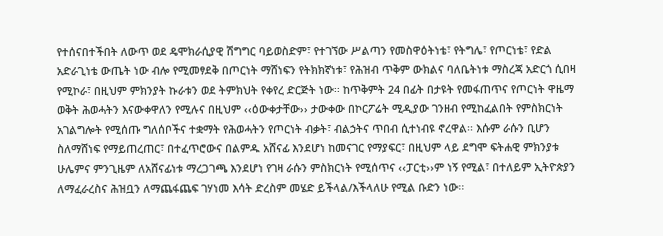የተሰናበተችበት ለውጥ ወደ ዴሞክራሲያዊ ሽግግር ባይወስድም፣ የተገኘው ሥልጣን የመስዋዕትነቴ፣ የትግሌ፣ የጦርነቴ፣ የድል አድራጊነቴ ውጤት ነው ብሎ የሚመፃደቅ በጦርነት ማሸነፍን የትክክኛነቱ፣ የሕዝብ ጥቅም ውክልና ባለቤትነቱ ማስረጃ አድርጎ ሲበዛ የሚኮራ፣ በዚህም ምክንያት ኩራቱን ወደ ትምክህት የቀየረ ድርጅት ነው፡፡ ከጥቅምት 24 በፊት በታዩት የመፋጠጥና የጦርነት ዋዜማ ወቅት ሕወሓትን እናውቀዋለን የሚሉና በዚህም ‹‹ዕውቀታቸው›› ታውቀው በኮርፖሬት ሚዲያው ገንዘብ የሚከፈልበት የምስክርነት አገልግሎት የሚሰጡ ግለሰቦችና ተቋማት የሕወሓትን የጦርነት ብቃት፣ ብልኃትና ጥበብ ሲተነብዩ ኖረዋል፡፡ እሱም ራሱን ቢሆን ስለማሸነፍ የማይጠረጠር፣ በተፈጥሮውና በልምዱ አሸናፊ እንደሆነ ከመናገር የማያፍር፣ በዚህም ላይ ደግሞ ፍትሐዊ ምክንያቱ ሁሌምና ምንጊዜም ለአሸናፊነቱ ማረጋገጫ እንደሆነ የገዛ ራሱን ምስክርነት የሚሰጥና ‹‹ፓርቲ››ም ነኝ የሚል፣ በተለይም ኢትዮጵያን ለማፈራረስና ሕዝቧን ለማጨፋጨፍ ገሃነመ እሳት ድረስም መሄድ ይችላል/እችላለሁ የሚል ቡድን ነው፡፡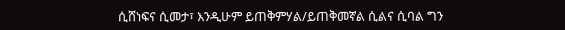ሲሸነፍና ሲመታ፣ እንዲሁም ይጠቅምሃል/ይጠቅመኛል ሲልና ሲባል ግን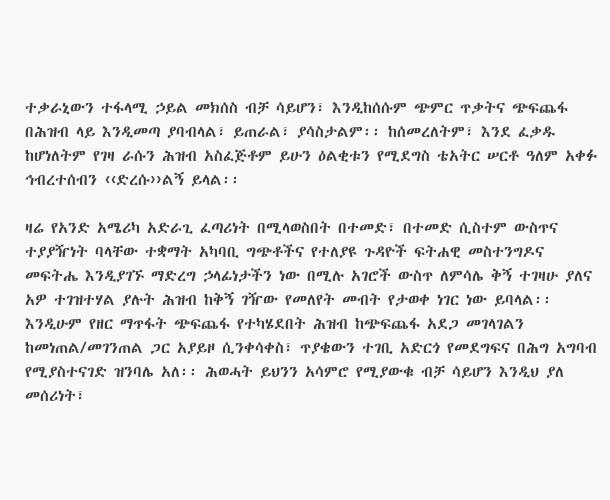ተቃራኒውን ተፋላሚ ኃይል መክሰስ ብቻ ሳይሆን፣ እንዲከሰሱም ጭምር ጥቃትና ጭፍጨፋ በሕዝብ ላይ እንዲመጣ ያባብላል፣ ይጠራል፣ ያሳስታልም፡፡ ከሰመረለትም፣ እንደ ፈቃዱ ከሆነለትም የገዛ ራሱን ሕዝብ አስፈጅቶም ይሁን ዕልቂቱን የሚደግስ ቴአትር ሠርቶ ዓለም አቀፉ ኅብረተሰብን ‹‹ድረሱ››ልኝ ይላል፡፡

ዛሬ የአንድ አሜሪካ አድራጊ ፈጣሪነት በሚላወስበት በተመድ፣ በተመድ ሲስተም ውስጥና ተያያዥነት ባላቸው ተቋማት አካባቢ ግጭቶችና የተለያዩ ጉዳዮች ፍትሐዊ መስተንግዶና መፍትሔ እንዲያገኙ ማድረግ ኃላፊነታችን ነው በሚሉ አገሮች ውስጥ ለምሳሌ ቅኝ ተገዛሁ ያለና አዎ ተገዝተሃል ያሉት ሕዝብ ከቅኝ ገዥው የመለየት መብት የታወቀ ነገር ነው ይባላል፡፡ እንዲሁም የዘር ማጥፋት ጭፍጨፋ የተካሄደበት ሕዝብ ከጭፍጨፋ አደጋ መገላገልን ከመነጠል/መገንጠል ጋር አያይዞ ሲንቀሳቀስ፣ ጥያቄውን ተገቢ አድርጎ የመደግፍና በሕግ አግባብ የሚያስተናገድ ዝንባሌ አለ፡፡ ሕወሓት ይህንን አሳምሮ የሚያውቁ ብቻ ሳይሆን እንዲህ ያለ መሰሪነት፣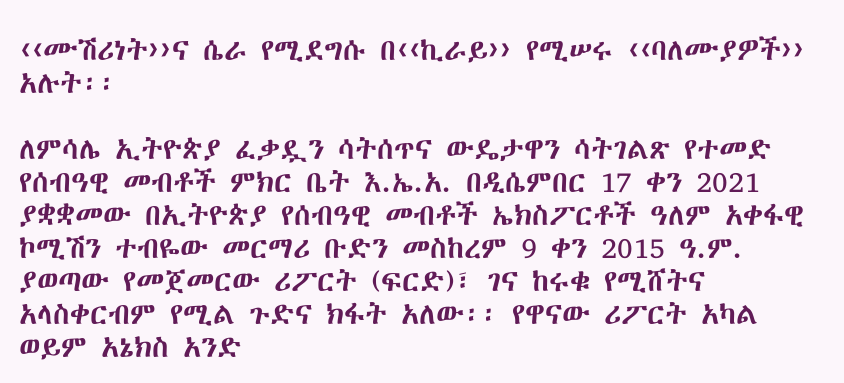‹‹ሙሽሪነት››ና ሴራ የሚደግሱ በ‹‹ኪራይ›› የሚሠሩ ‹‹ባለሙያዎች›› አሉት፡፡

ለምሳሌ ኢትዮጵያ ፈቃዷን ሳትሰጥና ውዴታዋን ሳትገልጽ የተመድ የሰብዓዊ መብቶች ምክር ቤት እ.ኤ.አ. በዲሴምበር 17 ቀን 2021 ያቋቋመው በኢትዮጵያ የሰብዓዊ መብቶች ኤክስፖርቶች ዓለም አቀፋዊ ኮሚሽን ተብዬው መርማሪ ቡድን መስከረም 9 ቀን 2015 ዓ.ም. ያወጣው የመጀመርው ሪፖርት (ፍርድ)፣ ገና ከሩቁ የሚሸትና አላስቀርብም የሚል ጉድና ክፋት አለው፡፡ የዋናው ሪፖርት አካል ወይም አኔክስ አንድ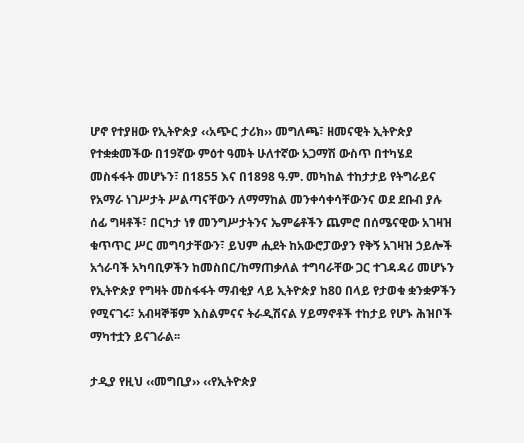ሆኖ የተያዘው የኢትዮጵያ ‹‹አጭር ታሪክ›› መግለጫ፣ ዘመናዊት ኢትዮጵያ የተቋቋመችው በ19ኛው ምዕተ ዓመት ሁለተኛው አጋማሽ ውስጥ በተካሄደ መስፋፋት መሆኑን፣ በ1855 እና በ1898 ዓ.ም. መካከል ተከታታይ የትግራይና የአማራ ነገሥታት ሥልጣናቸውን ለማማከል መንቀሳቀሳቸውንና ወደ ደቡብ ያሉ ሰፊ ግዛቶች፣ በርካታ ነፃ መንግሥታትንና ኤምሬቶችን ጨምሮ በሰሜናዊው አገዛዝ ቁጥጥር ሥር መግባታቸውን፣ ይህም ሒደት ከአውሮፓውያን የቅኝ አገዛዝ ኃይሎች አጎራባች አካባቢዎችን ከመስበር/ከማጠቃለል ተግባራቸው ጋር ተገዳዳሪ መሆኑን የኢትዮጵያ የግዛት መስፋፋት ማብቂያ ላይ ኢትዮጵያ ከ80 በላይ የታወቁ ቋንቋዎችን የሚናገሩ፣ አብዛኞቹም እስልምናና ትራዲሽናል ሃይማኖቶች ተከታይ የሆኑ ሕዝቦች ማካተቷን ይናገራል፡፡

ታዲያ የዚህ ‹‹መግቢያ›› ‹‹የኢትዮጵያ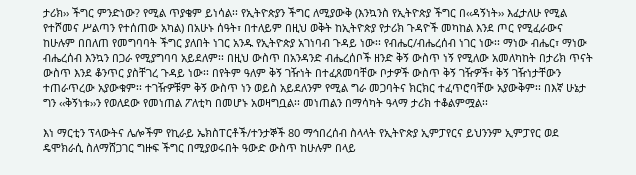ታሪክ›› ችግር ምንድነው? የሚል ጥያቄም ይነሳል፡፡ የኢትዮጵያን ችግር ለሚያውቅ (እንኳንስ የኢትዮጵያ ችግር በ‹‹ዳኝነት›› እፈታለሁ የሚል የተሾመና ሥልጣን የተሰጠው አካል) በአሁኑ ሰዓት፣ በተለይም በዚህ ወቅት ከኢትዮጵያ የታሪክ ጉዳዮች መካከል እንደ ጦር የሚፈራውና ከሁሉም በበለጠ የመግባባት ችግር ያለበት ነገር አንዱ የኢትዮጵያ አገነባብ ጉዳይ ነው፡፡ የብሔር/ብሔረሰብ ነገር ነው፡፡ ማነው ብሔር፣ ማነው ብሔረሰብ እንኳን በጋራ የሚያግባባ አይደለም፡፡ በዚህ ውስጥ በአንዳንድ ብሔረሰቦች ዘንድ ቅኝ ውስጥ ነኝ የሚለው አመለካከት በታሪክ ጥናት ውስጥ እንደ ቆንጥር ያስቸገረ ጉዳይ ነው፡፡ በየትም ዓለም ቅኝ ገዥነት በተፈጸመባቸው ቦታዎች ውስጥ ቅኝ ገዥዎች፣ ቅኝ ገዥነታቸውን ተጠራጥረው አያውቁም፡፡ ተገዥዎቹም ቅኝ ውስጥ ነን ወይስ አይደለንም የሚል ግራ መጋባትና ክርክር ተፈጥሮባቸው አያውቅም፡፡ በእኛ ሁኔታ ግን ‹‹ቅኝነቱ››ን የወለደው የመነጠል ፖለቲካ በመሆኑ አወዛግቧል፡፡ መነጠልን በማሳካት ዓላማ ታሪክ ተቆልምሟል፡፡

እነ ማርቲን ፕላውትና ሌሎችም የኪራይ ኤክስፐርቶች/ተንታኞች 80 ማኅበረሰብ ስላላት የኢትዮጵያ ኢምፓየርና ይህንንም ኢምፓየር ወደ ዴሞክራሲ ስለማሸጋገር ግዙፍ ችግር በሚያወሩበት ዓውድ ውስጥ ከሁሉም በላይ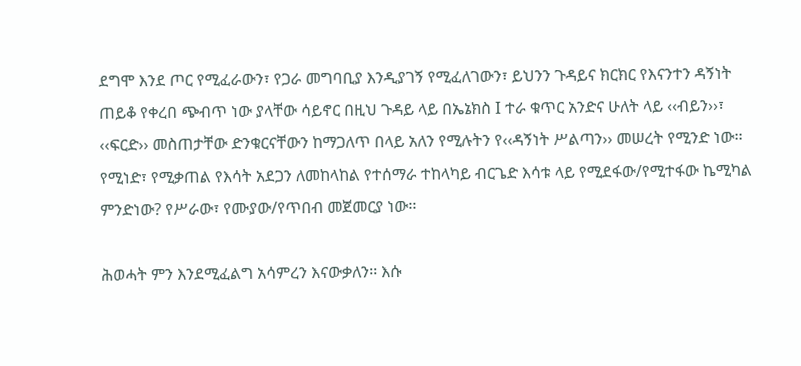ደግሞ እንደ ጦር የሚፈራውን፣ የጋራ መግባቢያ እንዲያገኝ የሚፈለገውን፣ ይህንን ጉዳይና ክርክር የእናንተን ዳኝነት ጠይቆ የቀረበ ጭብጥ ነው ያላቸው ሳይኖር በዚህ ጉዳይ ላይ በኤኔክስ I ተራ ቁጥር አንድና ሁለት ላይ ‹‹ብይን››፣ ‹‹ፍርድ›› መስጠታቸው ድንቁርናቸውን ከማጋለጥ በላይ አለን የሚሉትን የ‹‹ዳኝነት ሥልጣን›› መሠረት የሚንድ ነው፡፡ የሚነድ፣ የሚቃጠል የእሳት አደጋን ለመከላከል የተሰማራ ተከላካይ ብርጌድ እሳቱ ላይ የሚደፋው/የሚተፋው ኬሚካል ምንድነው? የሥራው፣ የሙያው/የጥበብ መጀመርያ ነው፡፡

ሕወሓት ምን እንደሚፈልግ አሳምረን እናውቃለን፡፡ እሱ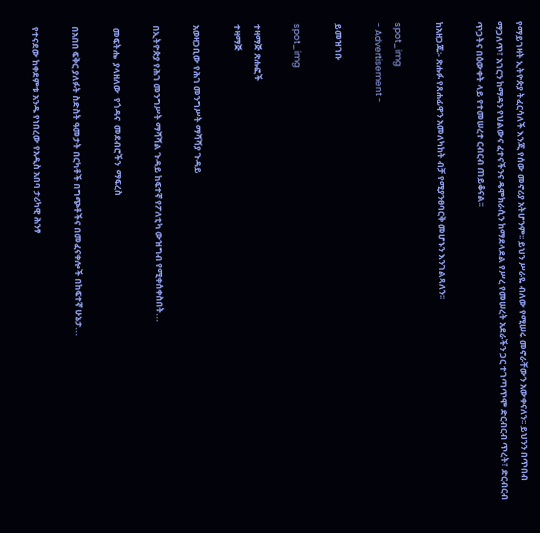የማይገዛት ኢትዮጵያ ትፈርሳለች እንጂ የሰው መኖሪያ አትሆንም፡፡ ይህን ሥራዬ ብለው የሚሠሩ መኖራቸውን አውቀናለን፡፡ ይህንን በጥበብ ማጋለጥ፣ አገርን ከማዳን የህልውና ፈተናችንና ዴሞክራሲን ከማደላደል የሥረ የመሠረት አደራችን ጋር ተገጣጥሞ ድርብርብ ጥረት፣ ድርብርብ ጥጋትና በዕውቀት ላይ የተመሠረተ ርብርብ ጠይቆናል፡፡

ከአዘጋጁ፡- ጽሑፉ የጸሐፊዋን አመለካከት ብቻ የሚያንፀባርቅ መሆኑን እንገልጻለን፡፡

spot_img
- Advertisement -

ይመዝገቡ

spot_img

ተዛማጅ ጽሑፎች
ተዛማጅ

አወዛጋቢው የሕገ መንግሥት ማሻሻያ ጉዳይ

በኢትዮጵያ የሕገ መንግሥት ማሻሻል ጉዳይ ከፍተኛ የፖለቲካ ውዝግብ የሚቀሰቀስበት...

 መፍትሔ  ያላዘለው  የጎዳና  መደብሮችን  ማፍረስ

በአበበ ፍቅር ያለፉት ስድስት ዓመታት በርካቶች በግጭቶችና በመፈናቀሎች በከፍተኛ ሁኔታ...

የተናደው ከቀደምቱ አንዱ የነበረው የአዲስ አበባ ታሪካዊ ሕንፃ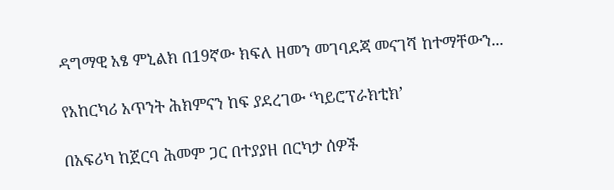ዳግማዊ አፄ ምኒልክ በ19ኛው ክፍለ ዘመን መገባደጃ መናገሻ ከተማቸውን...

የአከርካሪ አጥንት ሕክምናን ከፍ ያደረገው ‘ካይሮፕራክቲክ’

በአፍሪካ ከጀርባ ሕመም ጋር በተያያዘ በርካታ ሰዎች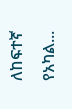ለከፍተኛ የአካል...